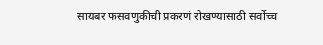सायबर फसवणुकीची प्रकरणं रोखण्यासाठी सर्वोच्च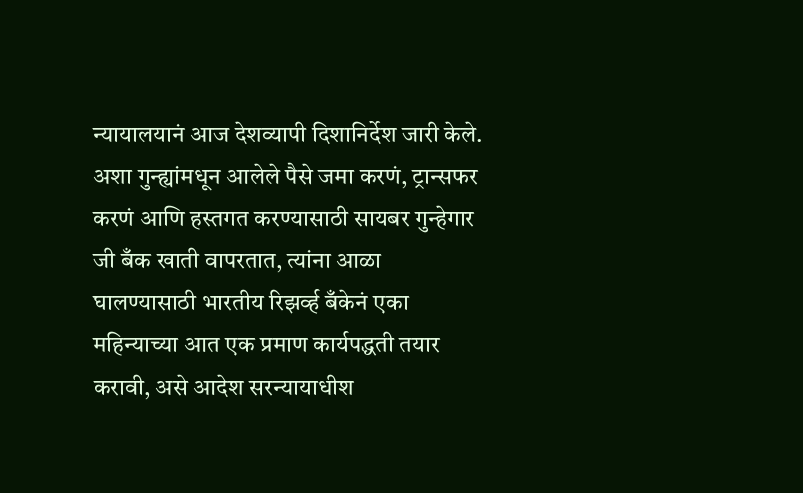न्यायालयानं आज देशव्यापी दिशानिर्देश जारी केले. अशा गुन्ह्यांमधून आलेले पैसे जमा करणं, ट्रान्सफर करणं आणि हस्तगत करण्यासाठी सायबर गुन्हेगार जी बँक खाती वापरतात, त्यांना आळा घालण्यासाठी भारतीय रिझर्व्ह बँकेनं एका महिन्याच्या आत एक प्रमाण कार्यपद्धती तयार करावी, असे आदेश सरन्यायाधीश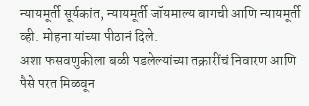न्यायमूर्ती सूर्यकांत, न्यायमूर्ती जॉयमाल्य बागची आणि न्यायमूर्ती व्ही. मोहना यांच्या पीठानं दिले.
अशा फसवणुकीला बळी पडलेल्यांच्या तक्रारींचं निवारण आणि पैसे परत मिळवून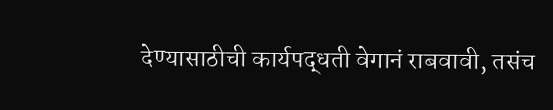देण्यासाठीची कार्यपद्धती वेगानं राबवावी, तसंच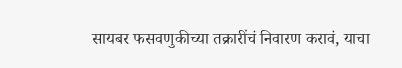सायबर फसवणुकीच्या तक्रारींचं निवारण करावं, याचा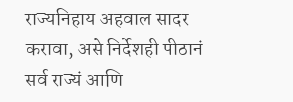राज्यनिहाय अहवाल सादर करावा, असे निर्देशही पीठानं सर्व राज्यं आणि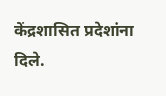केंद्रशासित प्रदेशांना दिले.